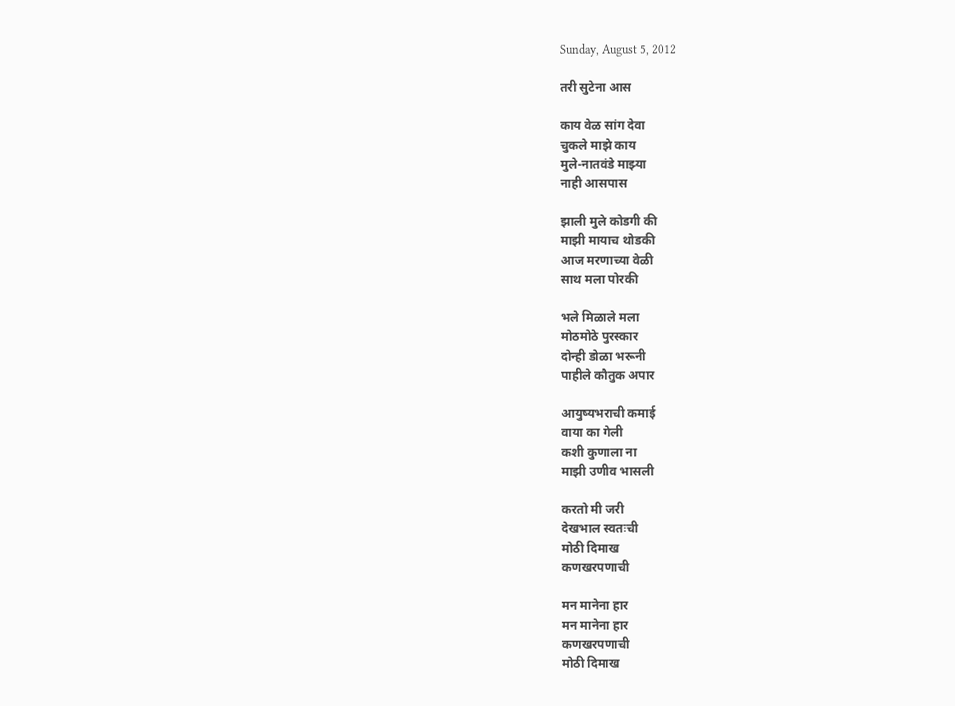Sunday, August 5, 2012

तरी सुटेना आस

काय वेळ सांग देवा
चुकले माझे काय
मुले-नातवंडे माझ्या
नाही आसपास

झाली मुले कोडगी की
माझी मायाच थोडकी
आज मरणाच्या वेळी
साथ मला पोरकी

भले मिळाले मला
मोठमोठे पुरस्कार
दोन्ही डोळा भरूनी
पाहीले कौतुक अपार

आयुष्यभराची कमाई
वाया का गेली
कशी कुणाला ना
माझी उणीव भासली

करतो मी जरी
देखभाल स्वतःची
मोठी दिमाख
कणखरपणाची

मन मानेना हार
मन मानेना हार
कणखरपणाची
मोठी दिमाख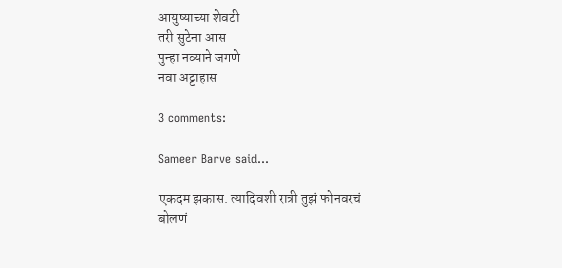आयुष्याच्या शेवटी
तरी सुटेना आस
पुन्हा नव्याने जगणे
नवा अट्टाहास

3 comments:

Sameer Barve said...

एकदम झकास. त्यादिवशी रात्री तुझं फोनवरचं बोलणं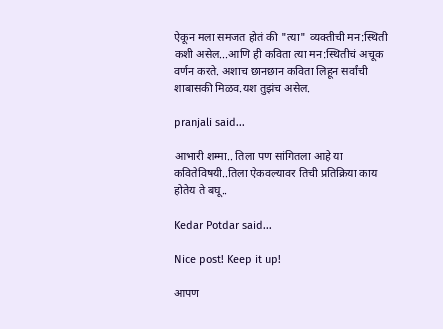ऐकून मला समजत होतं की "त्या" व्यक्तीची मन:स्थिती कशी असेल...आणि ही कविता त्या मन:स्थितीचं अचूक वर्णन करते. अशाच छानछान कविता लिहून सर्वांची शाबासकी मिळव.यश तुझंच असेल.

pranjali said...

आभारी शम्मा.. तिला पण सांगितला आहे या कवितेविषयी..तिला ऐकवल्यावर तिची प्रतिक्रिया काय होतेय ते बघू..

Kedar Potdar said...

Nice post! Keep it up!

आपण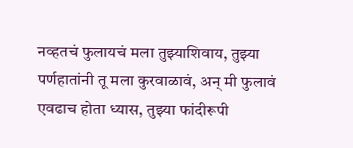नव्हतचं फुलायचं मला तुझ्याशिवाय, तुझ्या पर्णहातांनी तू मला कुरवाळावं, अन् मी फुलावं एवढाच होता ध्यास, तुझ्या फांदीरूपी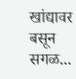खांद्यावर बसून   सगळ...